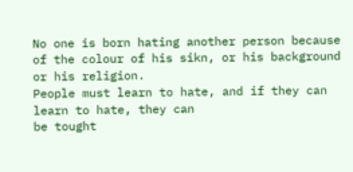No one is born hating another person because of the colour of his sikn, or his background or his religion.
People must learn to hate, and if they can learn to hate, they can
be tought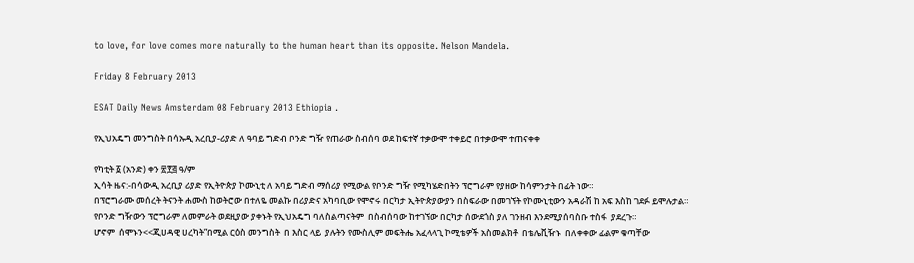to love, for love comes more naturally to the human heart than its opposite. Nelson Mandela.

Friday 8 February 2013

ESAT Daily News Amsterdam 08 February 2013 Ethiopia .

የኢህአዴግ መንግስት በሳኡዲ አረቢያ-ሪያድ ለ ዓባይ ግድብ ቦንድ ግዥ የጠራው ስብሰባ ወደ ከፍተኛ ተቃውሞ ተቀይሮ በተቃውሞ ተጠናቀቀ

የካቲት ፩ (አንድ) ቀን ፳፻፭ ዓ/ም
ኢሳት ዜና:-በሳውዲ አረቢያ ሪያድ የኢትዮጵያ ኮሙኒቲ ለ አባይ ግድብ ማሰሪያ የሚውል የቦንድ ግዥ የሚካሄድበትን ፕሮግራም የያዘው ከሳምንታት በፊት ነው።
በፕሮግራሙ መሰረት ትናንት ሐሙስ ከወትሮው በተለዬ መልኩ በሪያድና አካባቢው የሞኖሩ በርካታ ኢትዮጵያውያን በስፍራው በመገኘት የኮሙኒቲውን አዳራሽ ከ አፍ እስከ ገደፉ ይሞሉታል።
የቦንድ ግዥውን ፕሮግራም ለመምራት ወደዚያው ያቀኑት የኢህአዴግ ባለስልጣናትም  በስብሰባው ከተገኘው በርካታ ሰውደጎስ ያለ ገንዘብ እንደሚያሰባስቡ ተስፋ  ያደረጉ።
ሆኖም  ሰሞኑን<<ጂሀዳዊ ሀረካት”በሚል ርዕስ መንግስት  በ እስር ላይ  ያሉትን የሙስሊም መፍትሔ አፈላላጊ ኮሚቴዎች አስመልክቶ  በቴሌቪዥኑ  በለቀቀው ፊልም ቁጣቸው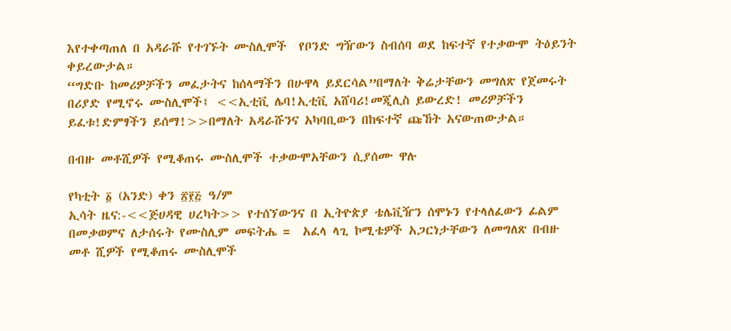እየተቀጣጠለ በ አዳራሹ የተገኙት ሙስሊሞች  የቦንድ ግዥውን ስብሰባ ወደ ከፍተኛ የተቃውሞ ትዕይንት ቀይረውታል።
“ግድቡ ከመሪዎቻችን መፈታትና ከሰላማችን በሁዋላ ይደርሳል”በማለት ቅሬታቸውን መግለጽ የጀመሩት በሪያድ የሚኖሩ ሙስሊሞች፤ <<ኢቲቪ ሌባ!ኢቲቪ አሸባሪ!መጂሊስ ይውረድ! መሪዎቻችን ይፈቱ!ድምፃችን ይሰማ!>>በማለት አዳራሹንና አካባቢውን በከፍተኛ ጩኸት አናውጠውታል።

በብዙ መቶሺዎች የሚቆጠሩ ሙስሊሞች ተቃውሞአቸውን ሲያሰሙ ዋሉ

የካቲት ፩ (አንድ) ቀን ፳፻፭ ዓ/ም
ኢሳት ዜና:-<<ጅሀዳዊ ሀረካት>> የተሰኘውንና በ ኢትዮጵያ ቴሌቪዥን ሰሞኑን የተላለፈውን ፊልም በመቃወምና ለታሰሩት የሙስሊም መፍትሔ =  አፈላ ላጊ ኮሚቴዎች አጋርነታቸውን ለመግለጽ በብዙ መቶ ሺዎች የሚቆጠሩ ሙስሊሞች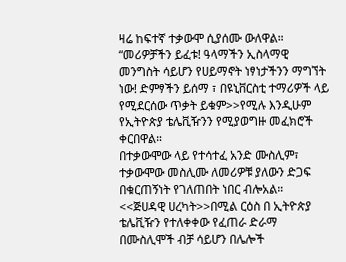ዛሬ ከፍተኛ ተቃውሞ ሲያሰሙ ውለዋል።
“መሪዎቻችን ይፈቱ! ዓላማችን ኢስላማዊ መንግስት ሳይሆን የሀይማኖት ነፃነታችንን ማግኘት ነው! ድምፃችን ይሰማ ፣ በዩኒቨርስቲ ተማሪዎች ላይ የሚደርሰው ጥቃት ይቁም>>የሚሉ እንዲሁም የኢትዮጵያ ቴሌቪዥንን የሚያወግዙ መፈክሮች ቀርበዋል።
በተቃውሞው ላይ የተሳተፈ አንድ ሙስሊም፣  ተቃውሞው መስሊሙ ለመሪዎቹ ያለውን ድጋፍ በቁርጠኝነት የገለጠበት ነበር ብሎአል።
<<ጅሀዳዊ ሀረካት>>በሚል ርዕስ በ ኢትዮጵያ ቴሌቪዥን የተለቀቀው የፈጠራ ድራማ በሙስሊሞች ብቻ ሳይሆን በሌሎች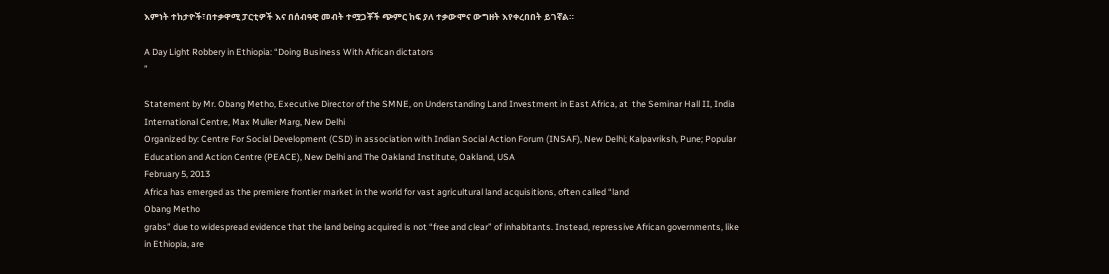እምነት ተከታዮች፣በተቃዋሚ ፓርቲዎች እና በሰብዓዊ መብት ተሟጋቾች ጭምር ከፍ ያለ ተቃውሞና ውግዘት እየቀረበበት ይገኛል።

A Day Light Robbery in Ethiopia: “Doing Business With African dictators
”

Statement by Mr. Obang Metho, Executive Director of the SMNE, on Understanding Land Investment in East Africa, at  the Seminar Hall II, India International Centre, Max Muller Marg, New Delhi
Organized by: Centre For Social Development (CSD) in association with Indian Social Action Forum (INSAF), New Delhi; Kalpavriksh, Pune; Popular Education and Action Centre (PEACE), New Delhi and The Oakland Institute, Oakland, USA
February 5, 2013
Africa has emerged as the premiere frontier market in the world for vast agricultural land acquisitions, often called “land
Obang Metho
grabs” due to widespread evidence that the land being acquired is not “free and clear” of inhabitants. Instead, repressive African governments, like in Ethiopia, are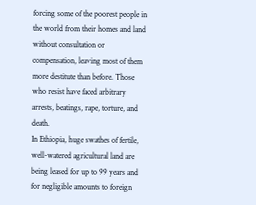forcing some of the poorest people in the world from their homes and land without consultation or compensation, leaving most of them more destitute than before. Those who resist have faced arbitrary arrests, beatings, rape, torture, and death.
In Ethiopia, huge swathes of fertile, well-watered agricultural land are being leased for up to 99 years and for negligible amounts to foreign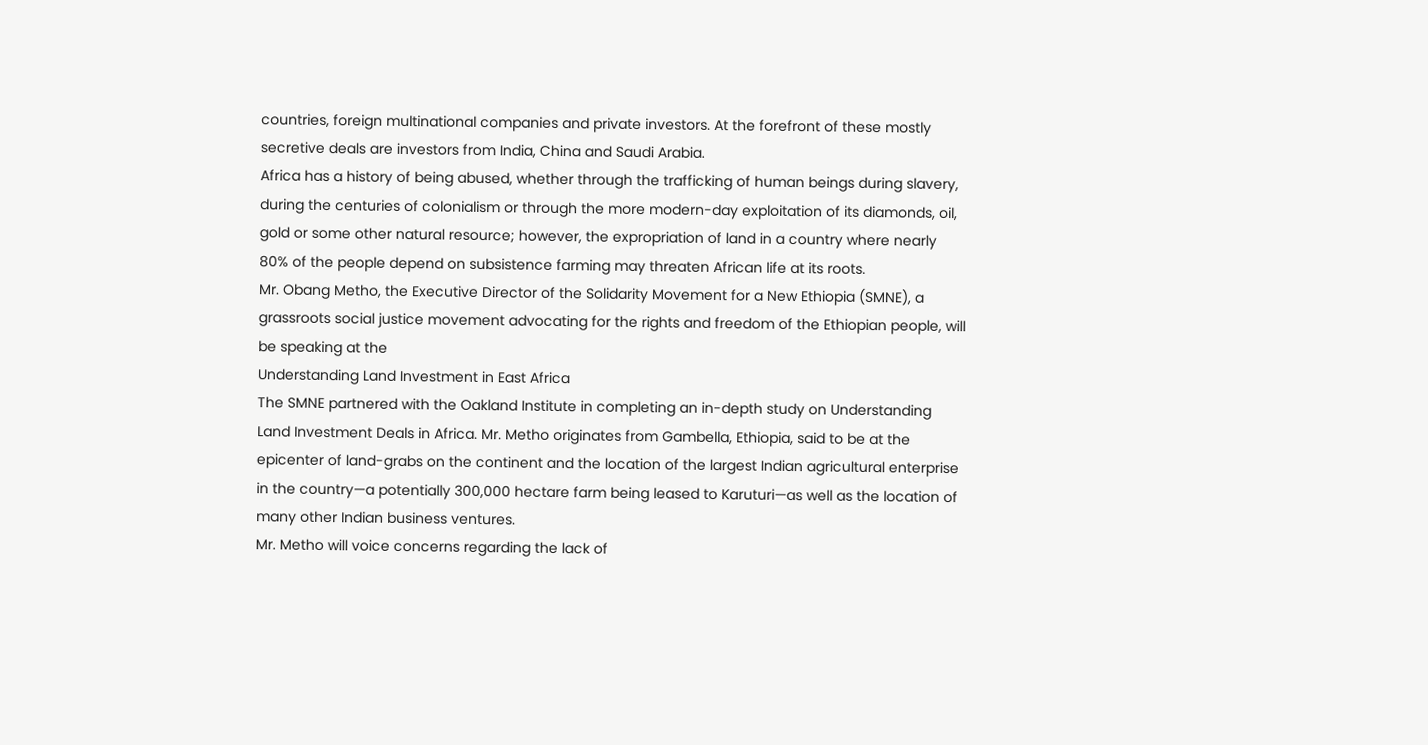countries, foreign multinational companies and private investors. At the forefront of these mostly secretive deals are investors from India, China and Saudi Arabia.
Africa has a history of being abused, whether through the trafficking of human beings during slavery, during the centuries of colonialism or through the more modern-day exploitation of its diamonds, oil, gold or some other natural resource; however, the expropriation of land in a country where nearly 80% of the people depend on subsistence farming may threaten African life at its roots.
Mr. Obang Metho, the Executive Director of the Solidarity Movement for a New Ethiopia (SMNE), a grassroots social justice movement advocating for the rights and freedom of the Ethiopian people, will be speaking at the
Understanding Land Investment in East Africa
The SMNE partnered with the Oakland Institute in completing an in-depth study on Understanding Land Investment Deals in Africa. Mr. Metho originates from Gambella, Ethiopia, said to be at the epicenter of land-grabs on the continent and the location of the largest Indian agricultural enterprise in the country—a potentially 300,000 hectare farm being leased to Karuturi—as well as the location of many other Indian business ventures.
Mr. Metho will voice concerns regarding the lack of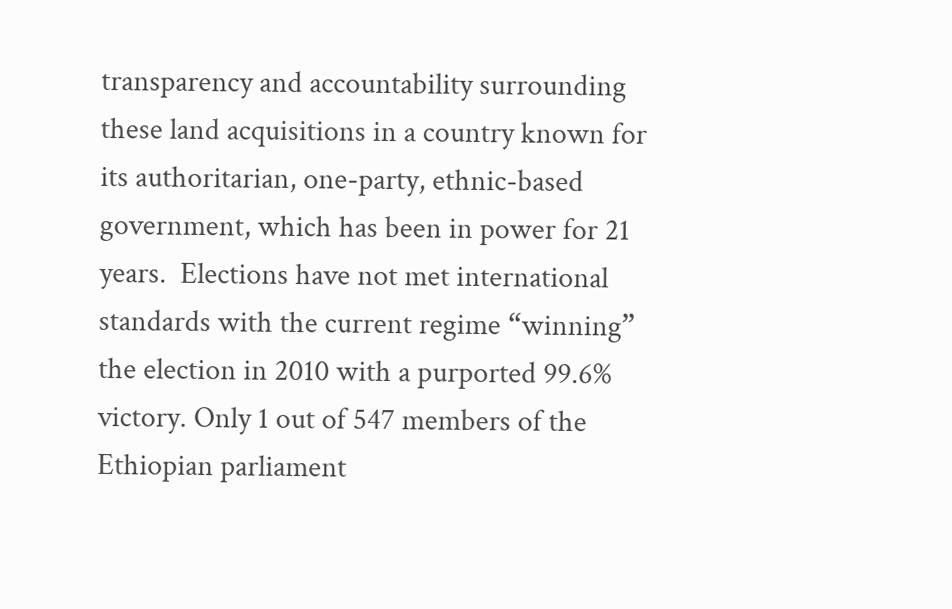transparency and accountability surrounding these land acquisitions in a country known for its authoritarian, one-party, ethnic-based government, which has been in power for 21 years.  Elections have not met international standards with the current regime “winning” the election in 2010 with a purported 99.6% victory. Only 1 out of 547 members of the Ethiopian parliament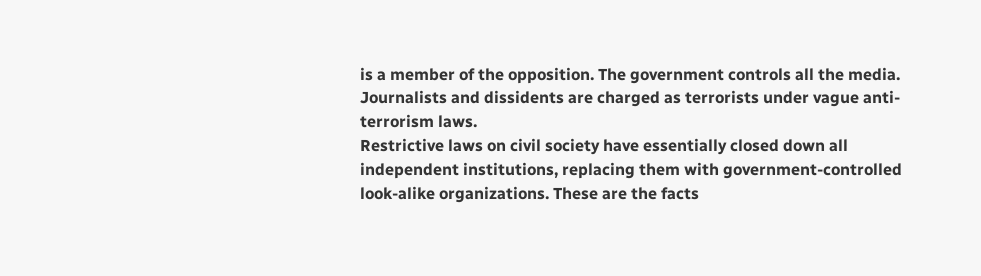is a member of the opposition. The government controls all the media. Journalists and dissidents are charged as terrorists under vague anti-terrorism laws.
Restrictive laws on civil society have essentially closed down all independent institutions, replacing them with government-controlled look-alike organizations. These are the facts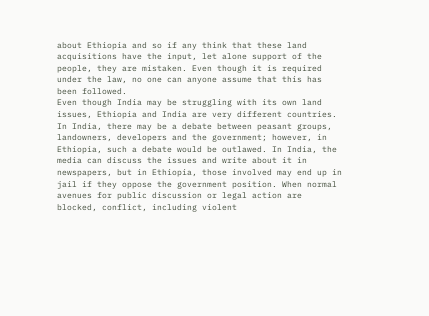about Ethiopia and so if any think that these land acquisitions have the input, let alone support of the people, they are mistaken. Even though it is required under the law, no one can anyone assume that this has been followed.
Even though India may be struggling with its own land issues, Ethiopia and India are very different countries. In India, there may be a debate between peasant groups, landowners, developers and the government; however, in Ethiopia, such a debate would be outlawed. In India, the media can discuss the issues and write about it in newspapers, but in Ethiopia, those involved may end up in jail if they oppose the government position. When normal avenues for public discussion or legal action are blocked, conflict, including violent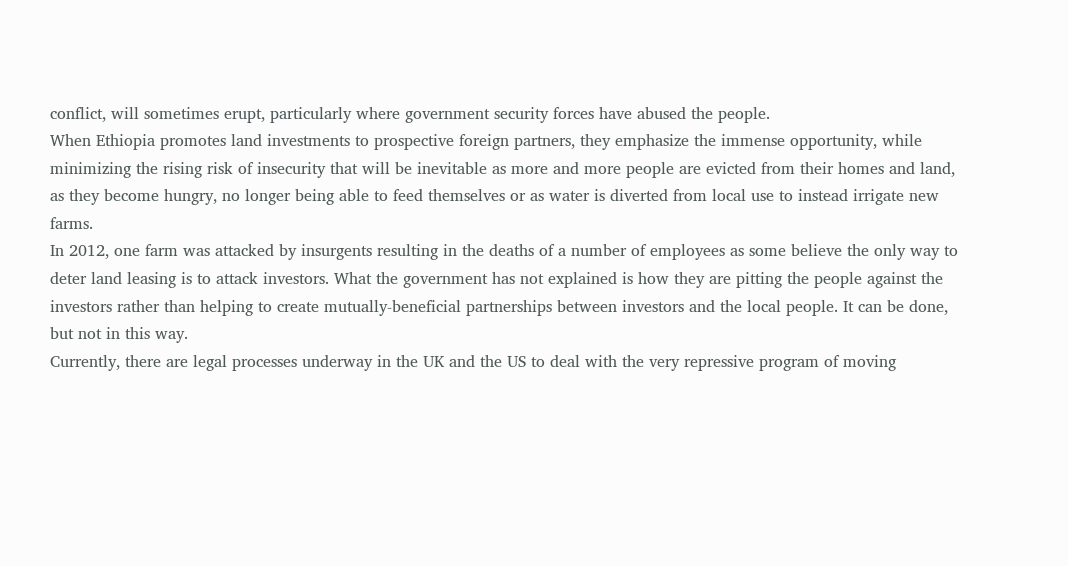conflict, will sometimes erupt, particularly where government security forces have abused the people.
When Ethiopia promotes land investments to prospective foreign partners, they emphasize the immense opportunity, while minimizing the rising risk of insecurity that will be inevitable as more and more people are evicted from their homes and land, as they become hungry, no longer being able to feed themselves or as water is diverted from local use to instead irrigate new farms.
In 2012, one farm was attacked by insurgents resulting in the deaths of a number of employees as some believe the only way to deter land leasing is to attack investors. What the government has not explained is how they are pitting the people against the investors rather than helping to create mutually-beneficial partnerships between investors and the local people. It can be done, but not in this way.
Currently, there are legal processes underway in the UK and the US to deal with the very repressive program of moving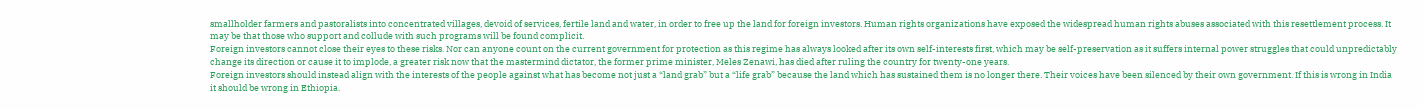smallholder farmers and pastoralists into concentrated villages, devoid of services, fertile land and water, in order to free up the land for foreign investors. Human rights organizations have exposed the widespread human rights abuses associated with this resettlement process. It may be that those who support and collude with such programs will be found complicit.
Foreign investors cannot close their eyes to these risks. Nor can anyone count on the current government for protection as this regime has always looked after its own self-interests first, which may be self-preservation as it suffers internal power struggles that could unpredictably change its direction or cause it to implode, a greater risk now that the mastermind dictator, the former prime minister, Meles Zenawi, has died after ruling the country for twenty-one years.
Foreign investors should instead align with the interests of the people against what has become not just a “land grab” but a “life grab” because the land which has sustained them is no longer there. Their voices have been silenced by their own government. If this is wrong in India it should be wrong in Ethiopia.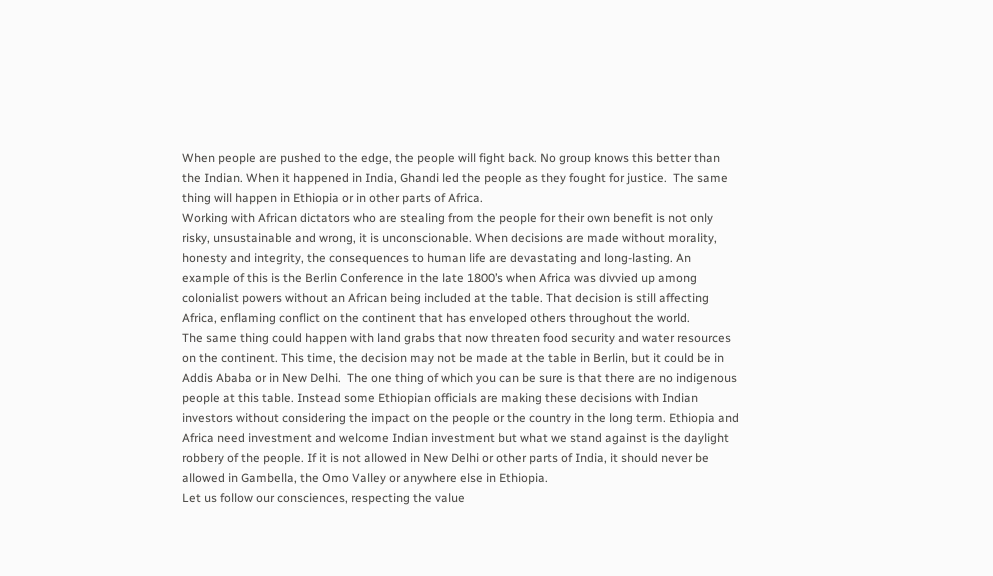When people are pushed to the edge, the people will fight back. No group knows this better than the Indian. When it happened in India, Ghandi led the people as they fought for justice.  The same thing will happen in Ethiopia or in other parts of Africa.
Working with African dictators who are stealing from the people for their own benefit is not only risky, unsustainable and wrong, it is unconscionable. When decisions are made without morality, honesty and integrity, the consequences to human life are devastating and long-lasting. An example of this is the Berlin Conference in the late 1800’s when Africa was divvied up among colonialist powers without an African being included at the table. That decision is still affecting Africa, enflaming conflict on the continent that has enveloped others throughout the world.
The same thing could happen with land grabs that now threaten food security and water resources on the continent. This time, the decision may not be made at the table in Berlin, but it could be in Addis Ababa or in New Delhi.  The one thing of which you can be sure is that there are no indigenous people at this table. Instead some Ethiopian officials are making these decisions with Indian investors without considering the impact on the people or the country in the long term. Ethiopia and Africa need investment and welcome Indian investment but what we stand against is the daylight robbery of the people. If it is not allowed in New Delhi or other parts of India, it should never be allowed in Gambella, the Omo Valley or anywhere else in Ethiopia.
Let us follow our consciences, respecting the value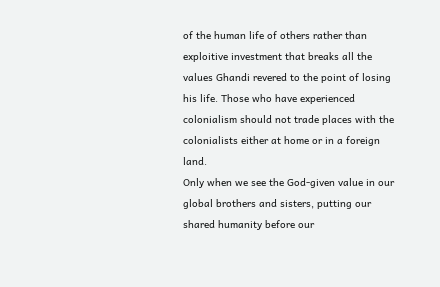of the human life of others rather than exploitive investment that breaks all the values Ghandi revered to the point of losing his life. Those who have experienced colonialism should not trade places with the colonialists either at home or in a foreign land.
Only when we see the God-given value in our global brothers and sisters, putting our shared humanity before our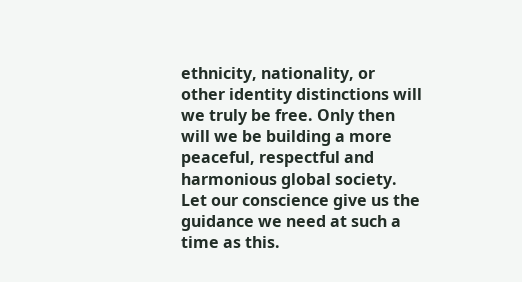ethnicity, nationality, or other identity distinctions will we truly be free. Only then will we be building a more peaceful, respectful and harmonious global society. Let our conscience give us the guidance we need at such a time as this.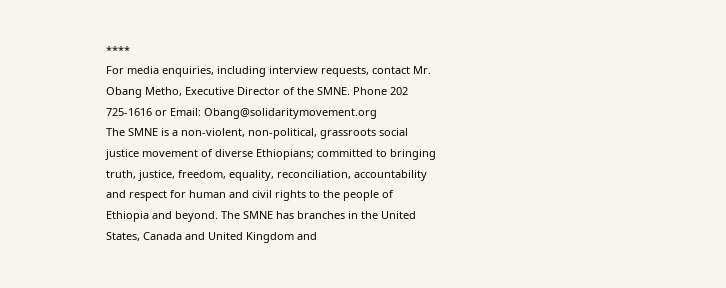****
For media enquiries, including interview requests, contact Mr. Obang Metho, Executive Director of the SMNE. Phone 202 725-1616 or Email: Obang@solidaritymovement.org
The SMNE is a non-violent, non-political, grassroots social justice movement of diverse Ethiopians; committed to bringing truth, justice, freedom, equality, reconciliation, accountability and respect for human and civil rights to the people of Ethiopia and beyond. The SMNE has branches in the United States, Canada and United Kingdom and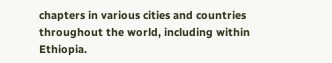chapters in various cities and countries throughout the world, including within Ethiopia.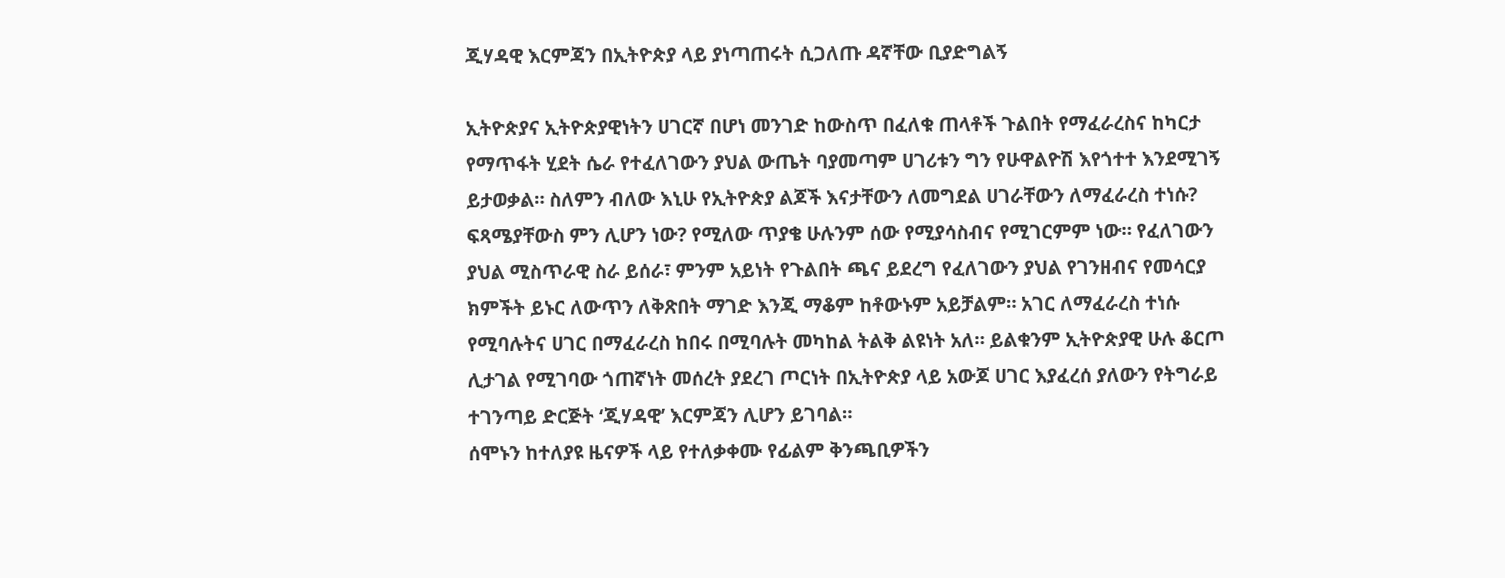ጂሃዳዊ እርምጃን በኢትዮጵያ ላይ ያነጣጠሩት ሲጋለጡ ዳኛቸው ቢያድግልኝ

ኢትዮጵያና ኢትዮጵያዊነትን ሀገርኛ በሆነ መንገድ ከውስጥ በፈለቁ ጠላቶች ጉልበት የማፈራረስና ከካርታ የማጥፋት ሂደት ሴራ የተፈለገውን ያህል ውጤት ባያመጣም ሀገሪቱን ግን የሁዋልዮሽ እየጎተተ እንደሚገኝ ይታወቃል። ስለምን ብለው እኒሁ የኢትዮጵያ ልጆች እናታቸውን ለመግደል ሀገራቸውን ለማፈራረስ ተነሱ? ፍጻሜያቸውስ ምን ሊሆን ነው? የሚለው ጥያቄ ሁሉንም ሰው የሚያሳስብና የሚገርምም ነው። የፈለገውን ያህል ሚስጥራዊ ስራ ይሰራ፣ ምንም አይነት የጉልበት ጫና ይደረግ የፈለገውን ያህል የገንዘብና የመሳርያ ክምችት ይኑር ለውጥን ለቅጽበት ማገድ እንጂ ማቆም ከቶውኑም አይቻልም። አገር ለማፈራረስ ተነሱ የሚባሉትና ሀገር በማፈራረስ ከበሩ በሚባሉት መካከል ትልቅ ልዩነት አለ። ይልቁንም ኢትዮጵያዊ ሁሉ ቆርጦ ሊታገል የሚገባው ጎጠኛነት መሰረት ያደረገ ጦርነት በኢትዮጵያ ላይ አውጆ ሀገር እያፈረሰ ያለውን የትግራይ ተገንጣይ ድርጅት ‘ጂሃዳዊ’ እርምጃን ሊሆን ይገባል።
ሰሞኑን ከተለያዩ ዜናዎች ላይ የተለቃቀሙ የፊልም ቅንጫቢዎችን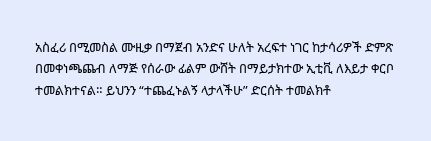አስፈሪ በሚመስል ሙዚቃ በማጀብ አንድና ሁለት አረፍተ ነገር ከታሳሪዎች ድምጽ በመቀነጫጨብ ለማጅ የሰራው ፊልም ውሸት በማይታክተው ኢቲቪ ለእይታ ቀርቦ ተመልክተናል። ይህንን “ተጨፈኑልኝ ላታላችሁ” ድርሰት ተመልክቶ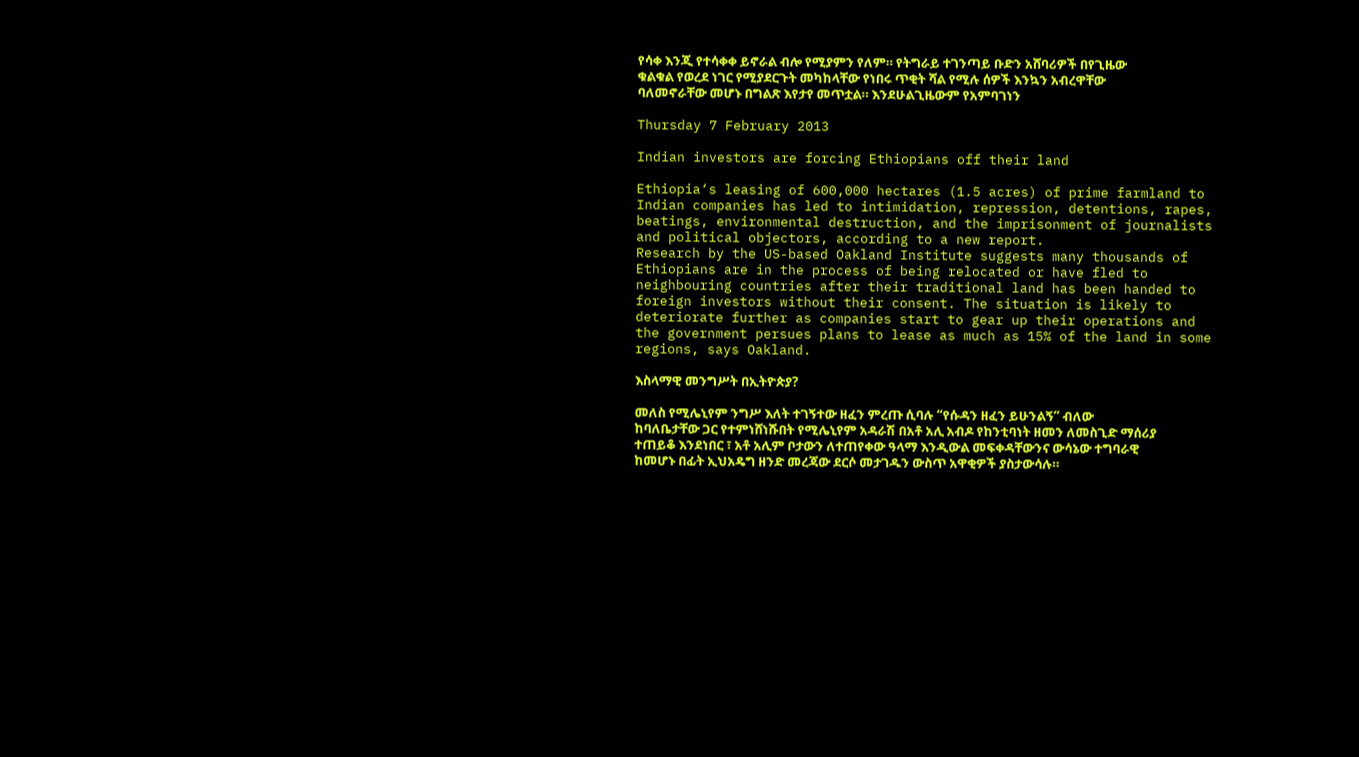የሳቀ እንጂ የተሳቀቀ ይኖራል ብሎ የሚያምን የለም። የትግራይ ተገንጣይ ቡድን አሸባሪዎች በየጊዜው ቁልቁል የወረደ ነገር የሚያደርጉት መካከላቸው የነበሩ ጥቂት ሻል የሚሉ ሰዎች እንኳን አብረዋቸው ባለመኖራቸው መሆኑ በግልጽ እየታየ መጥቷል። እንደሁልጊዜውም የአምባገነን

Thursday 7 February 2013

Indian investors are forcing Ethiopians off their land

Ethiopia‘s leasing of 600,000 hectares (1.5 acres) of prime farmland to Indian companies has led to intimidation, repression, detentions, rapes, beatings, environmental destruction, and the imprisonment of journalists and political objectors, according to a new report.
Research by the US-based Oakland Institute suggests many thousands of Ethiopians are in the process of being relocated or have fled to neighbouring countries after their traditional land has been handed to foreign investors without their consent. The situation is likely to deteriorate further as companies start to gear up their operations and the government persues plans to lease as much as 15% of the land in some regions, says Oakland.

እስላማዊ መንግሥት በኢትዮጵያ?

መለስ የሚሌኒየም ንግሥ እለት ተገኝተው ዘፈን ምረጡ ሲባሉ “የሱዳን ዘፈን ይሁንልኝ” ብለው ከባለቤታቸው ጋር የተምነሸነሹበት የሚሌኒየም አዳራሽ በአቶ አሊ አብዶ የከንቲባነት ዘመን ለመስጊድ ማሰሪያ ተጠይቆ እንደነበር ፣ አቶ አሊም ቦታውን ለተጠየቀው ዓላማ እንዲውል መፍቀዳቸውንና ውሳኔው ተግባራዊ ከመሆኑ በፊት ኢህአዴግ ዘንድ መረጃው ደርሶ መታገዱን ውስጥ አዋቂዎች ያስታውሳሉ።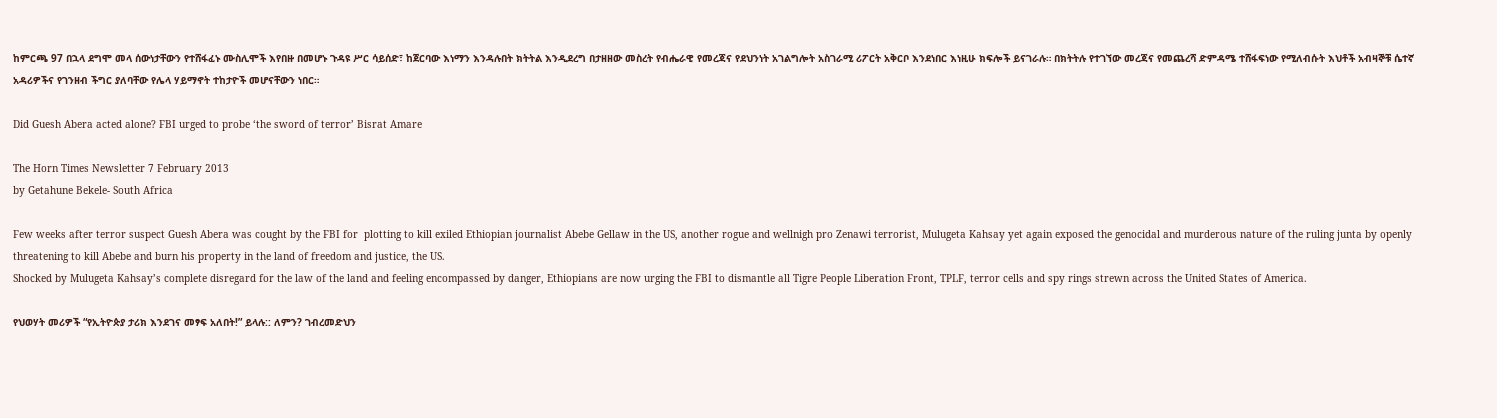ከምርጫ 97 በኋላ ደግሞ መላ ሰውነታቸውን የተሸፋፈኑ ሙስሊሞች እየበዙ በመሆኑ ጉዳዩ ሥር ሳይሰድ፣ ከጀርባው እነማን እንዳሉበት ክትትል እንዲደረግ በታዘዘው መስረት የብሔራዊ የመረጃና የደህንነት አገልግሎት አስገራሚ ሪፖርት አቅርቦ እንደነበር እነዚሁ ክፍሎች ይናገራሉ። በክትትሉ የተገኘው መረጃና የመጨረሻ ድምዳሜ ተሸፋፍነው የሚለብሱት እህቶች አብዛኞቹ ሴተኛ አዳሪዎችና የገንዘብ ችግር ያለባቸው የሌላ ሃይማኖት ተከታዮች መሆናቸውን ነበር።

Did Guesh Abera acted alone? FBI urged to probe ‘the sword of terror’ Bisrat Amare

The Horn Times Newsletter 7 February 2013
by Getahune Bekele- South Africa

Few weeks after terror suspect Guesh Abera was cought by the FBI for  plotting to kill exiled Ethiopian journalist Abebe Gellaw in the US, another rogue and wellnigh pro Zenawi terrorist, Mulugeta Kahsay yet again exposed the genocidal and murderous nature of the ruling junta by openly threatening to kill Abebe and burn his property in the land of freedom and justice, the US.
Shocked by Mulugeta Kahsay’s complete disregard for the law of the land and feeling encompassed by danger, Ethiopians are now urging the FBI to dismantle all Tigre People Liberation Front, TPLF, terror cells and spy rings strewn across the United States of America.

የህወሃት መሪዎች “የኢትዮጵያ ታሪክ እንደገና መፃፍ አለበት!” ይላሉ:: ለምን? ገብረመድህን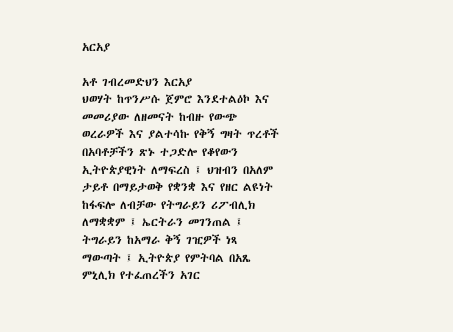አርአያ

አቶ ገብረመድህን እርአያ
ህወሃት ከጥንሥሱ ጀምሮ እንደተልዕኮ እና መመሪያው ለዘመናት ከብዙ የውጭ ወረራዎች እና ያልተሳኩ የቅኝ ግዛት ጥረቶች በአባቶቻችን ጽኑ ተጋድሎ የቆየውን ኢትዮጵያዊነት ለማፍረስ ፤ ህዝብን በአለም ታይቶ በማይታወቅ የቋንቋ እና የዘር ልዩነት ከፋፍሎ ለብቻው የትግራይን ሪፖብሊክ ለማቋቋም ፤ ኤርትራን መገንጠል ፤ ትግራይን ከአማራ ቅኝ ገዢዎች ነጻ ማውጣት ፤ ኢትዮጵያ የምትባል በአጼ ምኒሊክ የተፈጠረችን አገር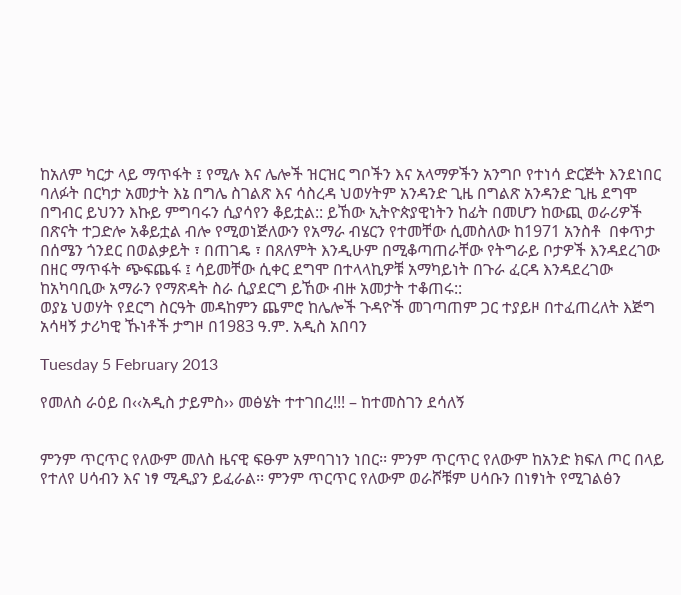ከአለም ካርታ ላይ ማጥፋት ፤ የሚሉ እና ሌሎች ዝርዝር ግቦችን እና አላማዎችን አንግቦ የተነሳ ድርጅት እንደነበር ባለፉት በርካታ አመታት እኔ በግሌ ስገልጽ እና ሳስረዳ ህወሃትም አንዳንድ ጊዜ በግልጽ አንዳንድ ጊዜ ደግሞ በግብር ይህንን እኩይ ምግባሩን ሲያሳየን ቆይቷል:: ይኸው ኢትዮጵያዊነትን ከፊት በመሆን ከውጪ ወራሪዎች በጽናት ተጋድሎ አቆይቷል ብሎ የሚወነጅለውን የአማራ ብሄርን የተመቸው ሲመስለው ከ1971 አንስቶ  በቀጥታ በሰሜን ጎንደር በወልቃይት ፣ በጠገዴ ፣ በጸለምት እንዲሁም በሚቆጣጠራቸው የትግራይ ቦታዎች እንዳደረገው በዘር ማጥፋት ጭፍጨፋ ፤ ሳይመቸው ሲቀር ደግሞ በተላላኪዎቹ አማካይነት በጉራ ፈርዳ እንዳደረገው ከአካባቢው አማራን የማጽዳት ስራ ሲያደርግ ይኸው ብዙ አመታት ተቆጠሩ::
ወያኔ ህወሃት የደርግ ስርዓት መዳከምን ጨምሮ ከሌሎች ጉዳዮች መገጣጠም ጋር ተያይዞ በተፈጠረለት እጅግ አሳዛኝ ታሪካዊ ኹነቶች ታግዞ በ1983 ዓ.ም. አዲስ አበባን

Tuesday 5 February 2013

የመለስ ራዕይ በ‹‹አዲስ ታይምስ›› መፅሄት ተተገበረ!!! – ከተመስገን ደሳለኝ


ምንም ጥርጥር የለውም መለስ ዜናዊ ፍፁም አምባገነን ነበር፡፡ ምንም ጥርጥር የለውም ከአንድ ክፍለ ጦር በላይ የተለየ ሀሳብን እና ነፃ ሚዲያን ይፈራል፡፡ ምንም ጥርጥር የለውም ወራሾቹም ሀሳቡን በነፃነት የሚገልፅን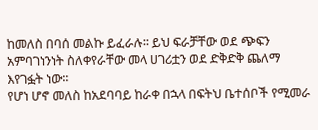ከመለስ በባሰ መልኩ ይፈራሉ፡፡ ይህ ፍራቻቸው ወደ ጭፍን አምባገነንነት ስለቀየራቸው መላ ሀገሪቷን ወደ ድቅድቅ ጨለማ እየገፏት ነው፡፡
የሆነ ሆኖ መለስ ከአደባባይ ከራቀ በኋላ በፍትህ ቤተሰቦች የሚመራ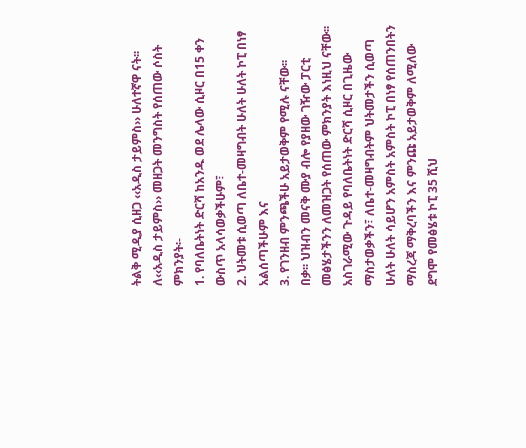ትልቅ ሚዲያ ሲዘጋ ‹‹አዲስ ታይምስ›› ሁለተኛዋ ናት፡፡ ለ‹‹አዲስ ታይምስ›› መዘጋት መንግስት የሰጠው ሶስት ምክንያት፡-
1. የባለቤትነት ድርሻ ከአንዱ ወደ ሌላው ሲዞር በ15 ቀን ውስጥ አላሳወቃችሁም፣
2. ህትመቱ ሲወጣ ለቤተ-መዛግብት ሁለት ሁለት ኮፒ በነፃ አልሰጣችሁም እና
3. የገንዘብ ምንጫችሁ አይታወቅም የሚሉ ናቸው፡፡
በቃ፡፡ ህዝብን መናቅ ሙያ ብሎ የያዘው ገዥው ፓርቲ መፅሄታችንን ለመዝጋት የሰጠው ምክንያት እነዚህ ናቸው፡፡ አስገራሚው ጉዳይ የባለቤትነት ድርሻ ሲዞር በጊዜው ማስታወቃችን፣ ለቤተ-መዛግብትም ህትመታችን ሲወጣ ሁለት ሁለት ሳይሆን አምስት አምስት ኮፒ በነፃ የሰጠንበትን ማስረጃ ማቅረባችን እና ምንጩ አይታወቅም ለሚለው ደግሞ የመፅሄቱ ኮፒ 35 ሺህ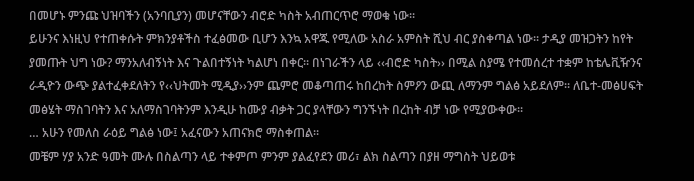በመሆኑ ምንጩ ህዝባችን (አንባቢያን) መሆናቸውን ብሮድ ካስት አብጠርጥሮ ማወቁ ነው፡፡
ይሁንና እነዚህ የተጠቀሱት ምክንያቶችስ ተፈፅመው ቢሆን እንኳ አዋጁ የሚለው አስራ አምስት ሺህ ብር ያስቀጣል ነው፡፡ ታዲያ መዝጋትን ከየት ያመጡት ህግ ነው? ማንአለብኝነት እና ጉልበተኝነት ካልሆነ በቀር፡፡ በነገራችን ላይ ‹‹ብሮድ ካስት›› በሚል ስያሜ የተመሰረተ ተቋም ከቴሌቪዥንና ራዲዮን ውጭ ያልተፈቀደለትን የ‹‹ህትመት ሚዲያ››ንም ጨምሮ መቆጣጠሩ ከበረከት ስምዖን ውጪ ለማንም ግልፅ አይደለም፡፡ ለቤተ-መፅሀፍት መፅሄት ማስገባትን እና አለማስገባትንም እንዲሁ ከሙያ ብቃት ጋር ያላቸውን ግንኙነት በረከት ብቻ ነው የሚያውቀው፡፡
… አሁን የመለስ ራዕይ ግልፅ ነው፤ አፈናውን አጠናክሮ ማስቀጠል፡፡
መቼም ሃያ አንድ ዓመት ሙሉ በስልጣን ላይ ተቀምጦ ምንም ያልፈየደን መሪ፣ ልክ ስልጣን በያዘ ማግስት ህይወቱ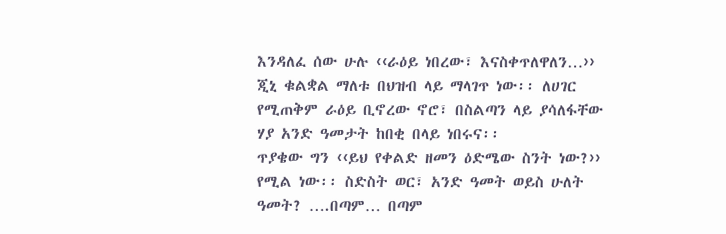እንዳለፈ ሰው ሁሉ ‹‹ራዕይ ነበረው፣ እናስቀጥለዋለን…›› ጂኒ ቁልቋል ማለቱ በህዝብ ላይ ማላገጥ ነው፡፡ ለሀገር የሚጠቅም ራዕይ ቢኖረው ኖሮ፣ በስልጣን ላይ ያሳለፋቸው ሃያ አንድ ዓመታት ከበቂ በላይ ነበሩና፡፡
ጥያቄው ግን ‹‹ይህ የቀልድ ዘመን ዕድሜው ስንት ነው?›› የሚል ነው፡፡ ስድስት ወር፣ አንድ ዓመት ወይስ ሁለት ዓመት? ….በጣም… በጣም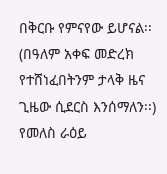በቅርቡ የምናየው ይሆናል፡፡ (በዓለም አቀፍ መድረክ የተሸነፈበትንም ታላቅ ዜና ጊዜው ሲደርስ እንሰማለን፡፡)
የመለስ ራዕይ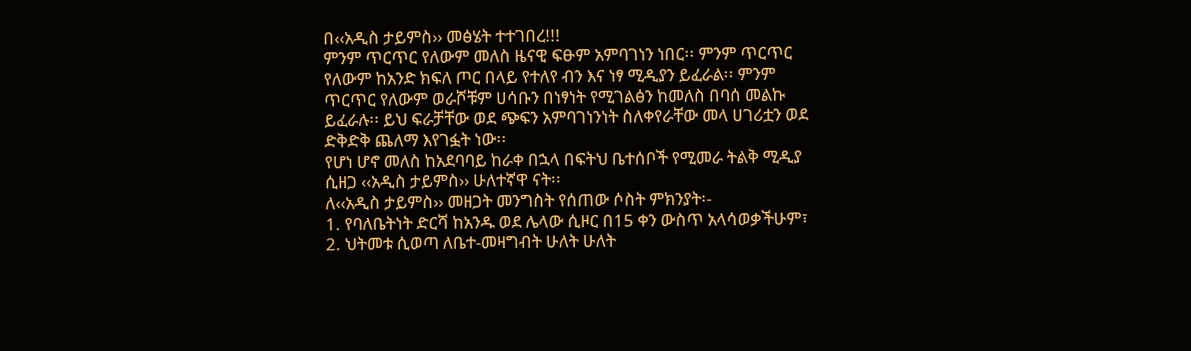በ‹‹አዲስ ታይምስ›› መፅሄት ተተገበረ!!!
ምንም ጥርጥር የለውም መለስ ዜናዊ ፍፁም አምባገነን ነበር፡፡ ምንም ጥርጥር የለውም ከአንድ ክፍለ ጦር በላይ የተለየ ብን እና ነፃ ሚዲያን ይፈራል፡፡ ምንም ጥርጥር የለውም ወራሾቹም ሀሳቡን በነፃነት የሚገልፅን ከመለስ በባሰ መልኩ ይፈራሉ፡፡ ይህ ፍራቻቸው ወደ ጭፍን አምባገነንነት ስለቀየራቸው መላ ሀገሪቷን ወደ ድቅድቅ ጨለማ እየገፏት ነው፡፡
የሆነ ሆኖ መለስ ከአደባባይ ከራቀ በኋላ በፍትህ ቤተሰቦች የሚመራ ትልቅ ሚዲያ ሲዘጋ ‹‹አዲስ ታይምስ›› ሁለተኛዋ ናት፡፡
ለ‹‹አዲስ ታይምስ›› መዘጋት መንግስት የሰጠው ሶስት ምክንያት፡-
1. የባለቤትነት ድርሻ ከአንዱ ወደ ሌላው ሲዞር በ15 ቀን ውስጥ አላሳወቃችሁም፣
2. ህትመቱ ሲወጣ ለቤተ-መዛግብት ሁለት ሁለት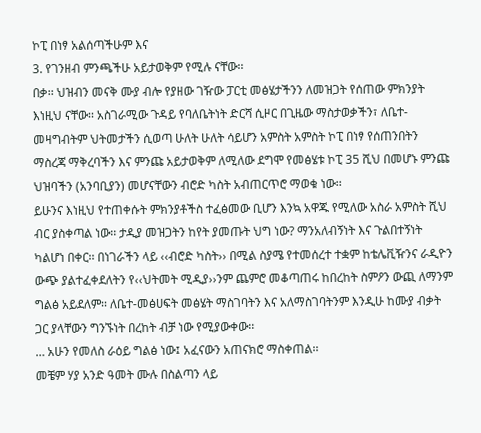ኮፒ በነፃ አልሰጣችሁም እና
3. የገንዘብ ምንጫችሁ አይታወቅም የሚሉ ናቸው፡፡
በቃ፡፡ ህዝብን መናቅ ሙያ ብሎ የያዘው ገዥው ፓርቲ መፅሄታችንን ለመዝጋት የሰጠው ምክንያት እነዚህ ናቸው፡፡ አስገራሚው ጉዳይ የባለቤትነት ድርሻ ሲዞር በጊዜው ማስታወቃችን፣ ለቤተ-መዛግብትም ህትመታችን ሲወጣ ሁለት ሁለት ሳይሆን አምስት አምስት ኮፒ በነፃ የሰጠንበትን ማስረጃ ማቅረባችን እና ምንጩ አይታወቅም ለሚለው ደግሞ የመፅሄቱ ኮፒ 35 ሺህ በመሆኑ ምንጩ ህዝባችን (አንባቢያን) መሆናቸውን ብሮድ ካስት አብጠርጥሮ ማወቁ ነው፡፡
ይሁንና እነዚህ የተጠቀሱት ምክንያቶችስ ተፈፅመው ቢሆን እንኳ አዋጁ የሚለው አስራ አምስት ሺህ ብር ያስቀጣል ነው፡፡ ታዲያ መዝጋትን ከየት ያመጡት ህግ ነው? ማንአለብኝነት እና ጉልበተኝነት ካልሆነ በቀር፡፡ በነገራችን ላይ ‹‹ብሮድ ካስት›› በሚል ስያሜ የተመሰረተ ተቋም ከቴሌቪዥንና ራዲዮን ውጭ ያልተፈቀደለትን የ‹‹ህትመት ሚዲያ››ንም ጨምሮ መቆጣጠሩ ከበረከት ስምዖን ውጪ ለማንም ግልፅ አይደለም፡፡ ለቤተ-መፅሀፍት መፅሄት ማስገባትን እና አለማስገባትንም እንዲሁ ከሙያ ብቃት ጋር ያላቸውን ግንኙነት በረከት ብቻ ነው የሚያውቀው፡፡
… አሁን የመለስ ራዕይ ግልፅ ነው፤ አፈናውን አጠናክሮ ማስቀጠል፡፡
መቼም ሃያ አንድ ዓመት ሙሉ በስልጣን ላይ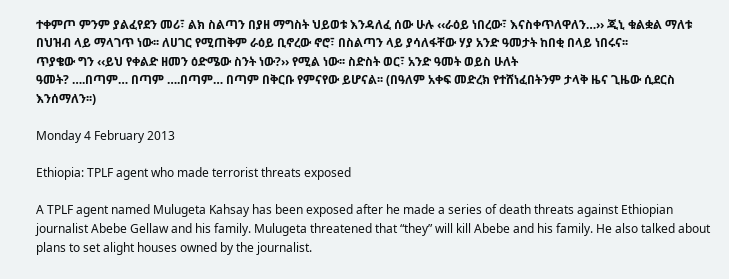ተቀምጦ ምንም ያልፈየደን መሪ፣ ልክ ስልጣን በያዘ ማግስት ህይወቱ እንዳለፈ ሰው ሁሉ ‹‹ራዕይ ነበረው፣ እናስቀጥለዋለን…›› ጂኒ ቁልቋል ማለቱ በህዝብ ላይ ማላገጥ ነው፡፡ ለሀገር የሚጠቅም ራዕይ ቢኖረው ኖሮ፣ በስልጣን ላይ ያሳለፋቸው ሃያ አንድ ዓመታት ከበቂ በላይ ነበሩና፡፡
ጥያቄው ግን ‹‹ይህ የቀልድ ዘመን ዕድሜው ስንት ነው?›› የሚል ነው፡፡ ስድስት ወር፣ አንድ ዓመት ወይስ ሁለት
ዓመት? ….በጣም… በጣም ….በጣም… በጣም በቅርቡ የምናየው ይሆናል፡፡ (በዓለም አቀፍ መድረክ የተሸነፈበትንም ታላቅ ዜና ጊዜው ሲደርስ እንሰማለን፡፡)

Monday 4 February 2013

Ethiopia: TPLF agent who made terrorist threats exposed

A TPLF agent named Mulugeta Kahsay has been exposed after he made a series of death threats against Ethiopian journalist Abebe Gellaw and his family. Mulugeta threatened that “they” will kill Abebe and his family. He also talked about plans to set alight houses owned by the journalist.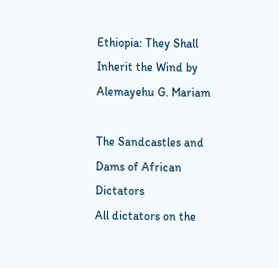Ethiopia: They Shall Inherit the Wind by Alemayehu G. Mariam

The Sandcastles and Dams of African Dictators
All dictators on the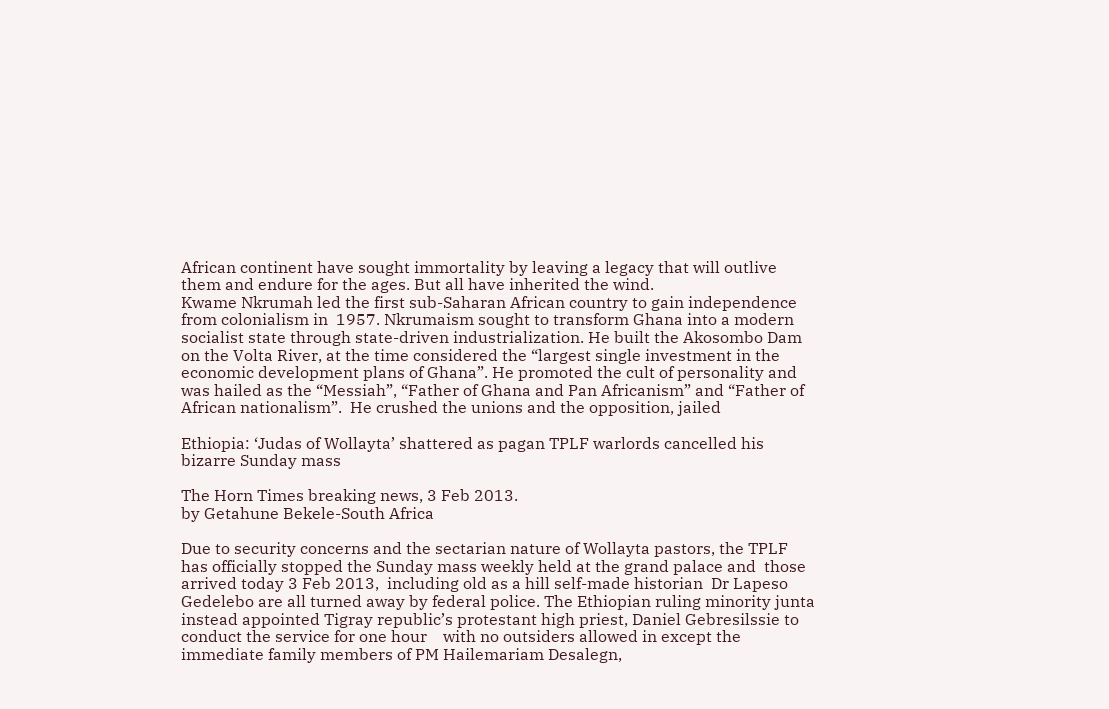African continent have sought immortality by leaving a legacy that will outlive them and endure for the ages. But all have inherited the wind.
Kwame Nkrumah led the first sub-Saharan African country to gain independence from colonialism in  1957. Nkrumaism sought to transform Ghana into a modern socialist state through state-driven industrialization. He built the Akosombo Dam on the Volta River, at the time considered the “largest single investment in the economic development plans of Ghana”. He promoted the cult of personality and was hailed as the “Messiah”, “Father of Ghana and Pan Africanism” and “Father of African nationalism”.  He crushed the unions and the opposition, jailed

Ethiopia: ‘Judas of Wollayta’ shattered as pagan TPLF warlords cancelled his bizarre Sunday mass

The Horn Times breaking news, 3 Feb 2013.
by Getahune Bekele-South Africa

Due to security concerns and the sectarian nature of Wollayta pastors, the TPLF has officially stopped the Sunday mass weekly held at the grand palace and  those arrived today 3 Feb 2013,  including old as a hill self-made historian  Dr Lapeso Gedelebo are all turned away by federal police. The Ethiopian ruling minority junta instead appointed Tigray republic’s protestant high priest, Daniel Gebresilssie to conduct the service for one hour    with no outsiders allowed in except the immediate family members of PM Hailemariam Desalegn,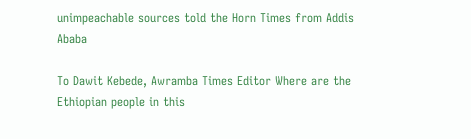unimpeachable sources told the Horn Times from Addis Ababa

To Dawit Kebede, Awramba Times Editor Where are the Ethiopian people in this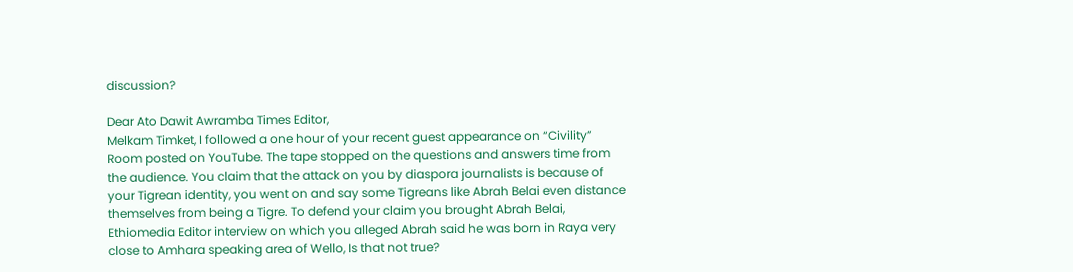discussion?

Dear Ato Dawit Awramba Times Editor,
Melkam Timket, I followed a one hour of your recent guest appearance on “Civility” Room posted on YouTube. The tape stopped on the questions and answers time from the audience. You claim that the attack on you by diaspora journalists is because of your Tigrean identity, you went on and say some Tigreans like Abrah Belai even distance themselves from being a Tigre. To defend your claim you brought Abrah Belai, Ethiomedia Editor interview on which you alleged Abrah said he was born in Raya very close to Amhara speaking area of Wello, Is that not true?